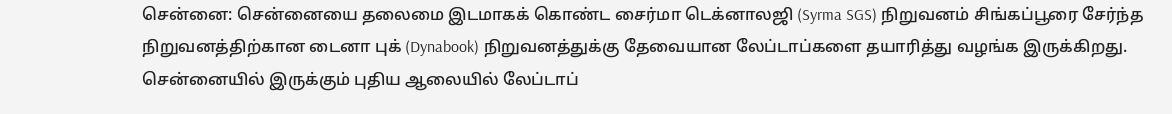சென்னை: சென்னையை தலைமை இடமாகக் கொண்ட சைர்மா டெக்னாலஜி (Syrma SGS) நிறுவனம் சிங்கப்பூரை சேர்ந்த நிறுவனத்திற்கான டைனா புக் (Dynabook) நிறுவனத்துக்கு தேவையான லேப்டாப்களை தயாரித்து வழங்க இருக்கிறது. சென்னையில் இருக்கும் புதிய ஆலையில் லேப்டாப்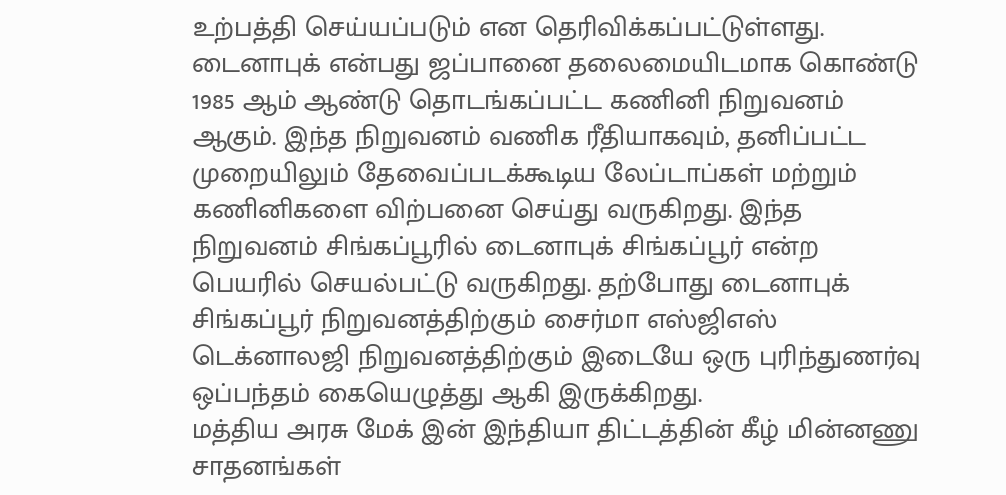உற்பத்தி செய்யப்படும் என தெரிவிக்கப்பட்டுள்ளது.
டைனாபுக் என்பது ஜப்பானை தலைமையிடமாக கொண்டு 1985 ஆம் ஆண்டு தொடங்கப்பட்ட கணினி நிறுவனம் ஆகும். இந்த நிறுவனம் வணிக ரீதியாகவும், தனிப்பட்ட முறையிலும் தேவைப்படக்கூடிய லேப்டாப்கள் மற்றும் கணினிகளை விற்பனை செய்து வருகிறது. இந்த நிறுவனம் சிங்கப்பூரில் டைனாபுக் சிங்கப்பூர் என்ற பெயரில் செயல்பட்டு வருகிறது. தற்போது டைனாபுக் சிங்கப்பூர் நிறுவனத்திற்கும் சைர்மா எஸ்ஜிஎஸ் டெக்னாலஜி நிறுவனத்திற்கும் இடையே ஒரு புரிந்துணர்வு ஒப்பந்தம் கையெழுத்து ஆகி இருக்கிறது.
மத்திய அரசு மேக் இன் இந்தியா திட்டத்தின் கீழ் மின்னணு சாதனங்கள்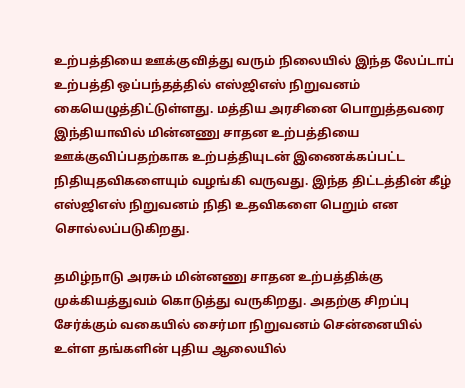உற்பத்தியை ஊக்குவித்து வரும் நிலையில் இந்த லேப்டாப் உற்பத்தி ஒப்பந்தத்தில் எஸ்ஜிஎஸ் நிறுவனம் கையெழுத்திட்டுள்ளது. மத்திய அரசினை பொறுத்தவரை இந்தியாவில் மின்னணு சாதன உற்பத்தியை ஊக்குவிப்பதற்காக உற்பத்தியுடன் இணைக்கப்பட்ட நிதியுதவிகளையும் வழங்கி வருவது. இந்த திட்டத்தின் கீழ் எஸ்ஜிஎஸ் நிறுவனம் நிதி உதவிகளை பெறும் என சொல்லப்படுகிறது.

தமிழ்நாடு அரசும் மின்னணு சாதன உற்பத்திக்கு முக்கியத்துவம் கொடுத்து வருகிறது. அதற்கு சிறப்பு சேர்க்கும் வகையில் சைர்மா நிறுவனம் சென்னையில் உள்ள தங்களின் புதிய ஆலையில்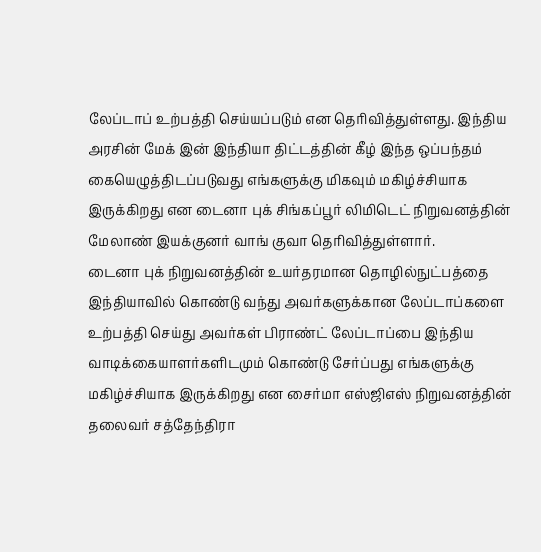லேப்டாப் உற்பத்தி செய்யப்படும் என தெரிவித்துள்ளது. இந்திய அரசின் மேக் இன் இந்தியா திட்டத்தின் கீழ் இந்த ஒப்பந்தம் கையெழுத்திடப்படுவது எங்களுக்கு மிகவும் மகிழ்ச்சியாக இருக்கிறது என டைனா புக் சிங்கப்பூர் லிமிடெட் நிறுவனத்தின் மேலாண் இயக்குனர் வாங் குவா தெரிவித்துள்ளார்.
டைனா புக் நிறுவனத்தின் உயர்தரமான தொழில்நுட்பத்தை இந்தியாவில் கொண்டு வந்து அவர்களுக்கான லேப்டாப்களை உற்பத்தி செய்து அவர்கள் பிராண்ட் லேப்டாப்பை இந்திய வாடிக்கையாளர்களிடமும் கொண்டு சேர்ப்பது எங்களுக்கு மகிழ்ச்சியாக இருக்கிறது என சைர்மா எஸ்ஜிஎஸ் நிறுவனத்தின் தலைவர் சத்தேந்திரா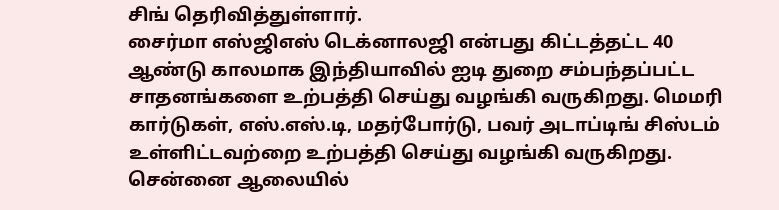சிங் தெரிவித்துள்ளார்.
சைர்மா எஸ்ஜிஎஸ் டெக்னாலஜி என்பது கிட்டத்தட்ட 40 ஆண்டு காலமாக இந்தியாவில் ஐடி துறை சம்பந்தப்பட்ட சாதனங்களை உற்பத்தி செய்து வழங்கி வருகிறது. மெமரி கார்டுகள், எஸ்.எஸ்.டி, மதர்போர்டு, பவர் அடாப்டிங் சிஸ்டம் உள்ளிட்டவற்றை உற்பத்தி செய்து வழங்கி வருகிறது. சென்னை ஆலையில்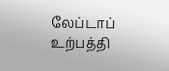லேப்டாப் உற்பத்தி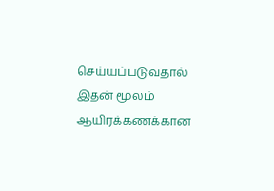செய்யப்படுவதால் இதன் மூலம் ஆயிரக்கணக்கான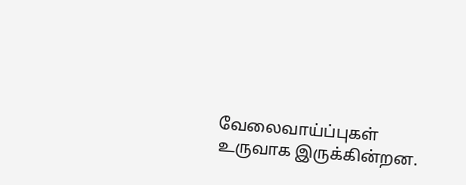வேலைவாய்ப்புகள் உருவாக இருக்கின்றன.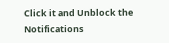Click it and Unblock the Notifications